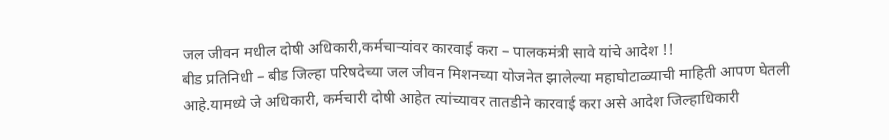जल जीवन मधील दोषी अधिकारी,कर्मचाऱ्यांवर कारवाई करा – पालकमंत्री सावे यांचे आदेश !!
बीड प्रतिनिधी – बीड जिल्हा परिषदेच्या जल जीवन मिशनच्या योजनेत झालेल्या महाघोटाळ्याची माहिती आपण घेतली आहे.यामध्ये जे अधिकारी, कर्मचारी दोषी आहेत त्यांच्यावर तातडीने कारवाई करा असे आदेश जिल्हाधिकारी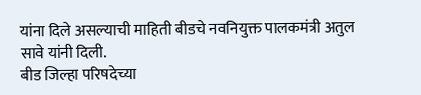यांना दिले असल्याची माहिती बीडचे नवनियुक्त पालकमंत्री अतुल सावे यांनी दिली.
बीड जिल्हा परिषदेच्या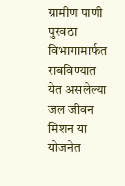ग्रामीण पाणी पुरवठा विभागामार्फत राबविण्यात येत असलेल्या जल जीवन मिशन या योजनेत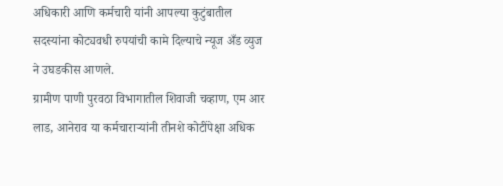अधिकारी आणि कर्मचारी यांनी आपल्या कुटुंबातील सदस्यांना कोट्यवधी रुपयांची कामे दिल्याचे न्यूज अँड व्युज ने उघडकीस आणले.
ग्रामीण पाणी पुरवठा विभागातील शिवाजी चव्हाण, एम आर लाड, आनेराव या कर्मचाराऱ्यांनी तीनशे कोटींपेक्षा अधिक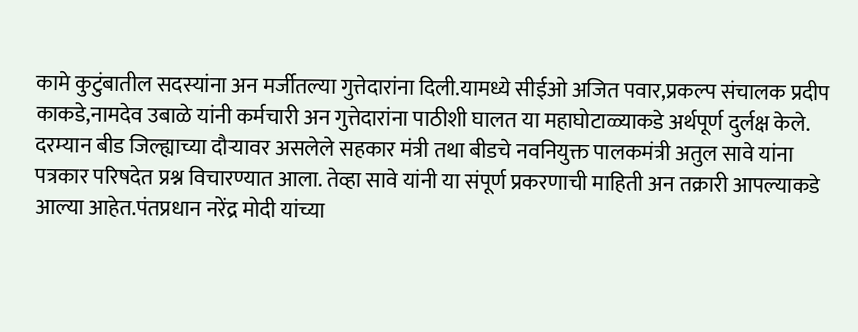कामे कुटुंबातील सदस्यांना अन मर्जीतल्या गुत्तेदारांना दिली.यामध्ये सीईओ अजित पवार,प्रकल्प संचालक प्रदीप काकडे,नामदेव उबाळे यांनी कर्मचारी अन गुत्तेदारांना पाठीशी घालत या महाघोटाळ्याकडे अर्थपूर्ण दुर्लक्ष केले.
दरम्यान बीड जिल्ह्याच्या दौऱ्यावर असलेले सहकार मंत्री तथा बीडचे नवनियुक्त पालकमंत्री अतुल सावे यांना पत्रकार परिषदेत प्रश्न विचारण्यात आला. तेव्हा सावे यांनी या संपूर्ण प्रकरणाची माहिती अन तक्रारी आपल्याकडे आल्या आहेत.पंतप्रधान नरेंद्र मोदी यांच्या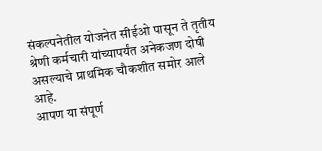संकल्पनेतील योजनेत सीईओ पासून ते तृतीय श्रेणी कर्मचारी यांच्यापर्यंत अनेकजण दोषी असल्याचे प्राथमिक चौकशीत समोर आले आहे.
आपण या संपूर्ण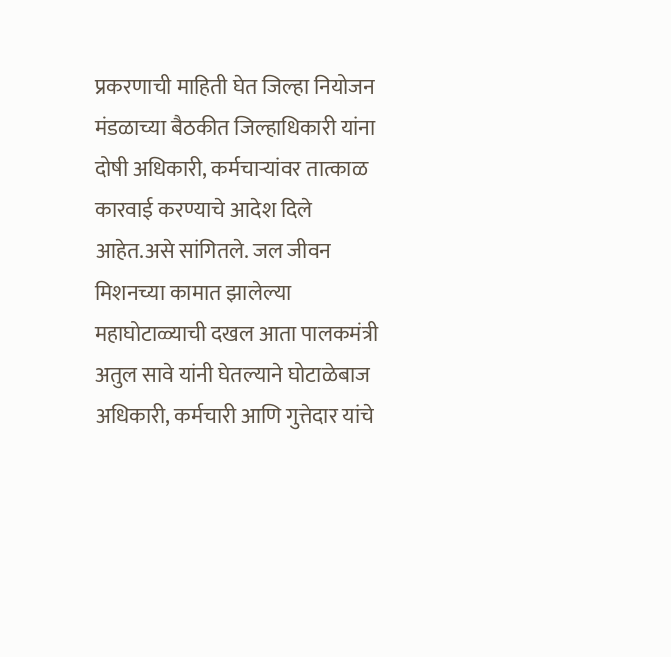प्रकरणाची माहिती घेत जिल्हा नियोजन मंडळाच्या बैठकीत जिल्हाधिकारी यांना दोषी अधिकारी, कर्मचाऱ्यांवर तात्काळ कारवाई करण्याचे आदेश दिले आहेत.असे सांगितले. जल जीवन मिशनच्या कामात झालेल्या महाघोटाळ्याची दखल आता पालकमंत्री अतुल सावे यांनी घेतल्याने घोटाळेबाज अधिकारी, कर्मचारी आणि गुत्तेदार यांचे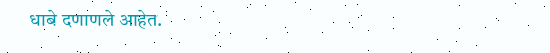धाबे दणाणले आहेत.